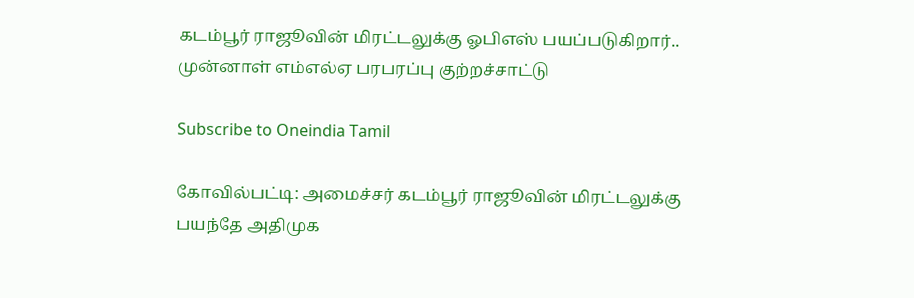கடம்பூர் ராஜூவின் மிரட்டலுக்கு ஓபிஎஸ் பயப்படுகிறார்.. முன்னாள் எம்எல்ஏ பரபரப்பு குற்றச்சாட்டு

Subscribe to Oneindia Tamil

கோவில்பட்டி: அமைச்சர் கடம்பூர் ராஜூவின் மிரட்டலுக்கு பயந்தே அதிமுக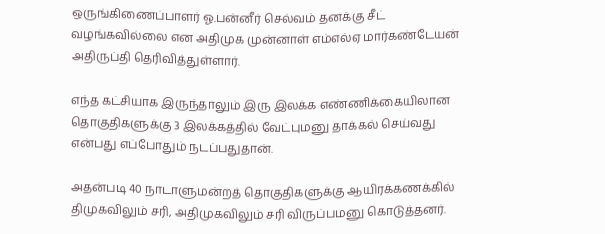ஒருங்கிணைப்பாளர் ஓ.பன்னீர் செல்வம் தனக்கு சீட் வழங்கவில்லை என அதிமுக முன்னாள் எம்எல்ஏ மார்கண்டேயன் அதிருப்தி தெரிவித்துள்ளார்.

எந்த கட்சியாக இருந்தாலும் இரு இலக்க எண்ணிக்கையிலான தொகுதிகளுக்கு 3 இலக்கத்தில் வேட்புமனு தாக்கல் செய்வது என்பது எப்போதும் நடப்பதுதான்.

அதன்படி 40 நாடாளுமன்றத் தொகுதிகளுக்கு ஆயிரக்கணக்கில் திமுகவிலும் சரி, அதிமுகவிலும் சரி விருப்பமனு கொடுத்தனர்.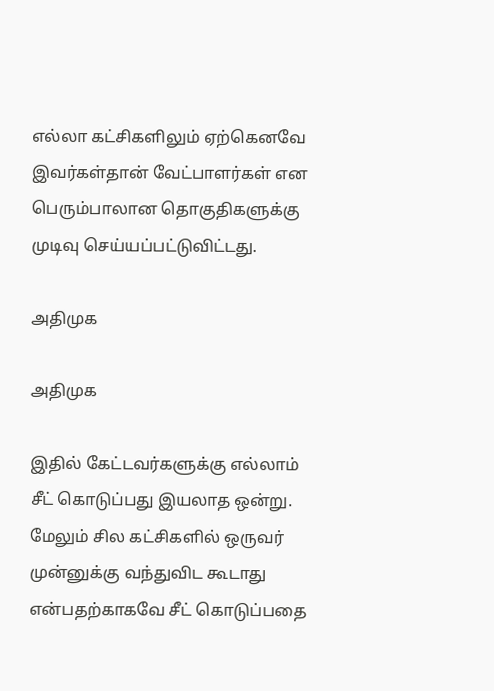எல்லா கட்சிகளிலும் ஏற்கெனவே இவர்கள்தான் வேட்பாளர்கள் என பெரும்பாலான தொகுதிகளுக்கு முடிவு செய்யப்பட்டுவிட்டது.

அதிமுக

அதிமுக

இதில் கேட்டவர்களுக்கு எல்லாம் சீட் கொடுப்பது இயலாத ஒன்று. மேலும் சில கட்சிகளில் ஒருவர் முன்னுக்கு வந்துவிட கூடாது என்பதற்காகவே சீட் கொடுப்பதை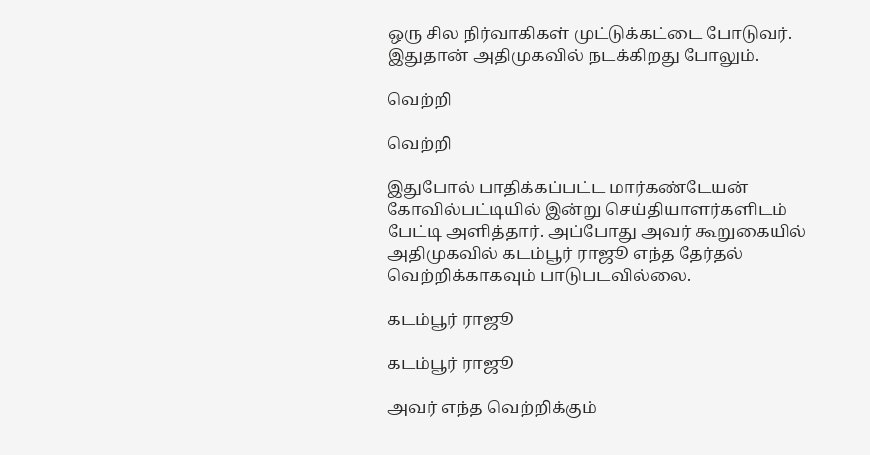ஒரு சில நிர்வாகிகள் முட்டுக்கட்டை போடுவர். இதுதான் அதிமுகவில் நடக்கிறது போலும்.

வெற்றி

வெற்றி

இதுபோல் பாதிக்கப்பட்ட மார்கண்டேயன் கோவில்பட்டியில் இன்று செய்தியாளர்களிடம் பேட்டி அளித்தார். அப்போது அவர் கூறுகையில் அதிமுகவில் கடம்பூர் ராஜூ எந்த தேர்தல் வெற்றிக்காகவும் பாடுபடவில்லை.

கடம்பூர் ராஜூ

கடம்பூர் ராஜூ

அவர் எந்த வெற்றிக்கும்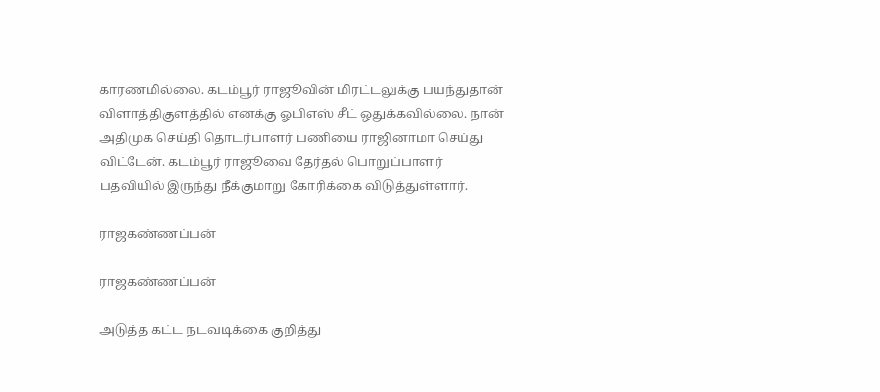காரணமில்லை. கடம்பூர் ராஜூவின் மிரட்டலுக்கு பயந்துதான் விளாத்திகுளத்தில் எனக்கு ஓபிஎஸ் சீட் ஒதுக்கவில்லை. நான் அதிமுக செய்தி தொடர்பாளர் பணியை ராஜினாமா செய்து விட்டேன். கடம்பூர் ராஜூவை தேர்தல் பொறுப்பாளர் பதவியில் இருந்து நீக்குமாறு கோரிக்கை விடுத்துள்ளார்.

ராஜகண்ணப்பன்

ராஜகண்ணப்பன்

அடுத்த கட்ட நடவடிக்கை குறித்து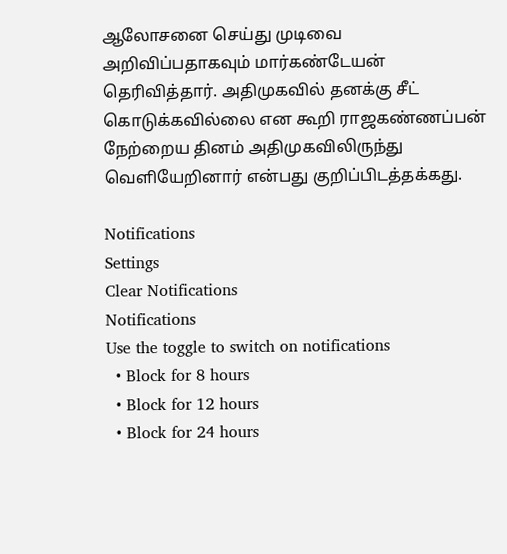ஆலோசனை செய்து முடிவை அறிவிப்பதாகவும் மார்கண்டேயன் தெரிவித்தார். அதிமுகவில் தனக்கு சீட் கொடுக்கவில்லை என கூறி ராஜகண்ணப்பன் நேற்றைய தினம் அதிமுகவிலிருந்து வெளியேறினார் என்பது குறிப்பிடத்தக்கது.

Notifications
Settings
Clear Notifications
Notifications
Use the toggle to switch on notifications
  • Block for 8 hours
  • Block for 12 hours
  • Block for 24 hours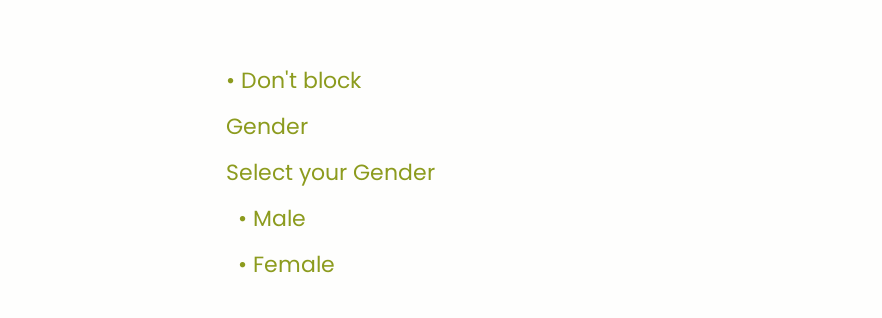• Don't block
Gender
Select your Gender
  • Male
  • Female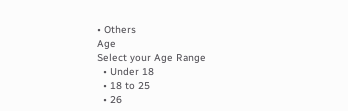• Others
Age
Select your Age Range
  • Under 18
  • 18 to 25
  • 26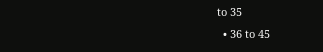to 35
  • 36 to 45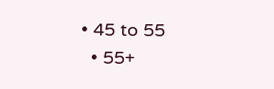• 45 to 55
  • 55+